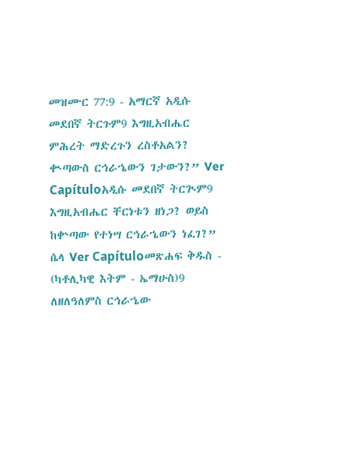መዝሙር 77:9 - አማርኛ አዲሱ መደበኛ ትርጉም9 እግዚአብሔር ምሕረት ማድረጉን ረስቶአልን? ቊጣውስ ርኅራኄውን ገታውን?” Ver Capítuloአዲሱ መደበኛ ትርጒም9 እግዚአብሔር ቸርነቱን ዘነጋ? ወይስ ከቍጣው የተነሣ ርኅራኄውን ነፈገ?” ሴላ Ver Capítuloመጽሐፍ ቅዱስ - (ካቶሊካዊ እትም - ኤማሁስ)9 ለዘለዓለምስ ርኅራኄው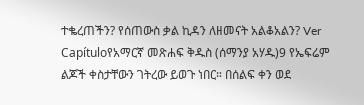ተቈረጠችን? የሰጠውስ ቃል ኪዳን ለዘመናት አልቆአልን? Ver Capítuloየአማርኛ መጽሐፍ ቅዱስ (ሰማንያ አሃዱ)9 የኤፍሬም ልጆች ቀስታቸውን ገትረው ይወጉ ነበር። በሰልፍ ቀን ወደ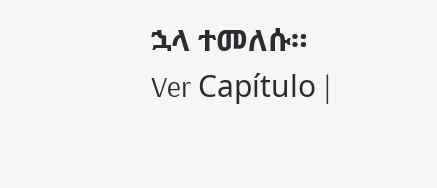ኋላ ተመለሱ። Ver Capítulo |